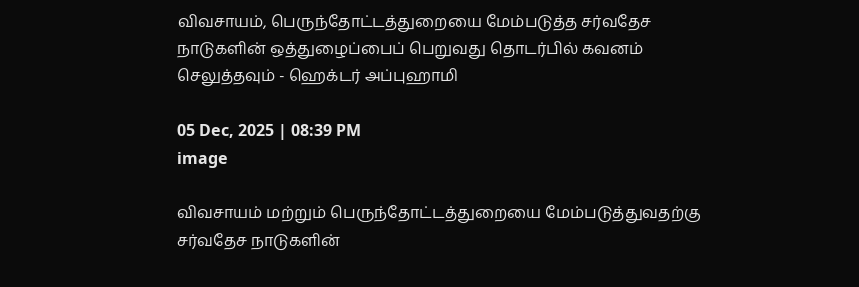விவசாயம், பெருந்தோட்டத்துறையை மேம்படுத்த சர்வதேச நாடுகளின் ஒத்துழைப்பைப் பெறுவது தொடர்பில் கவனம் செலுத்தவும் - ஹெக்டர் அப்புஹாமி

05 Dec, 2025 | 08:39 PM
image

விவசாயம் மற்றும் பெருந்தோட்டத்துறையை மேம்படுத்துவதற்கு சர்வதேச நாடுகளின்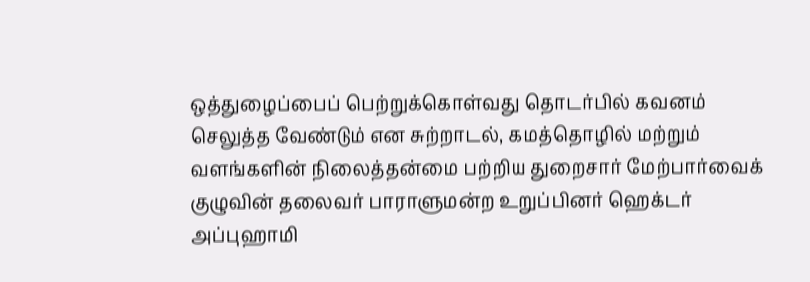ஒத்துழைப்பைப் பெற்றுக்கொள்வது தொடர்பில் கவனம் செலுத்த வேண்டும் என சுற்றாடல், கமத்தொழில் மற்றும் வளங்களின் நிலைத்தன்மை பற்றிய துறைசார் மேற்பார்வைக் குழுவின் தலைவர் பாராளுமன்ற உறுப்பினர் ஹெக்டர் அப்புஹாமி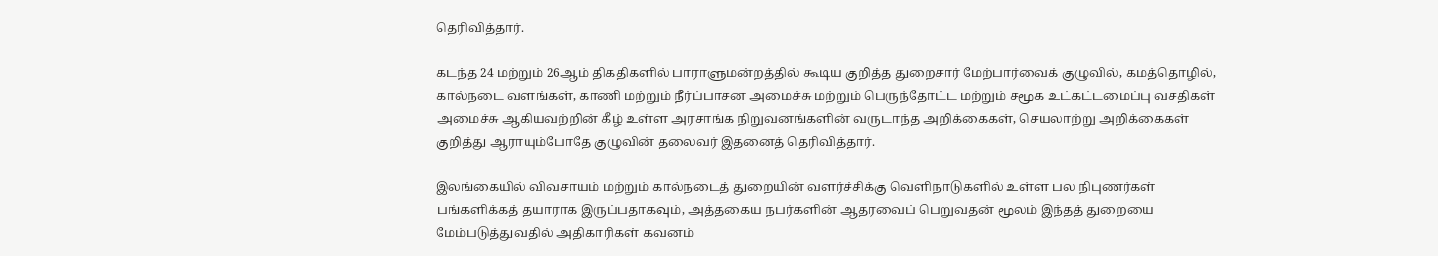தெரிவித்தார்.

கடந்த 24 மற்றும் 26ஆம் திகதிகளில் பாராளுமன்றத்தில் கூடிய குறித்த துறைசார் மேற்பார்வைக் குழுவில், கமத்தொழில், கால்நடை வளங்கள், காணி மற்றும் நீர்ப்பாசன அமைச்சு மற்றும் பெருந்தோட்ட மற்றும் சமூக உட்கட்டமைப்பு வசதிகள் அமைச்சு ஆகியவற்றின் கீழ் உள்ள அரசாங்க நிறுவனங்களின் வருடாந்த அறிக்கைகள், செயலாற்று அறிக்கைகள் குறித்து ஆராயும்போதே குழுவின் தலைவர் இதனைத் தெரிவித்தார்.

இலங்கையில் விவசாயம் மற்றும் கால்நடைத் துறையின் வளர்ச்சிக்கு வெளிநாடுகளில் உள்ள பல நிபுணர்கள் பங்களிக்கத் தயாராக இருப்பதாகவும், அத்தகைய நபர்களின் ஆதரவைப் பெறுவதன் மூலம் இந்தத் துறையை மேம்படுத்துவதில் அதிகாரிகள் கவனம்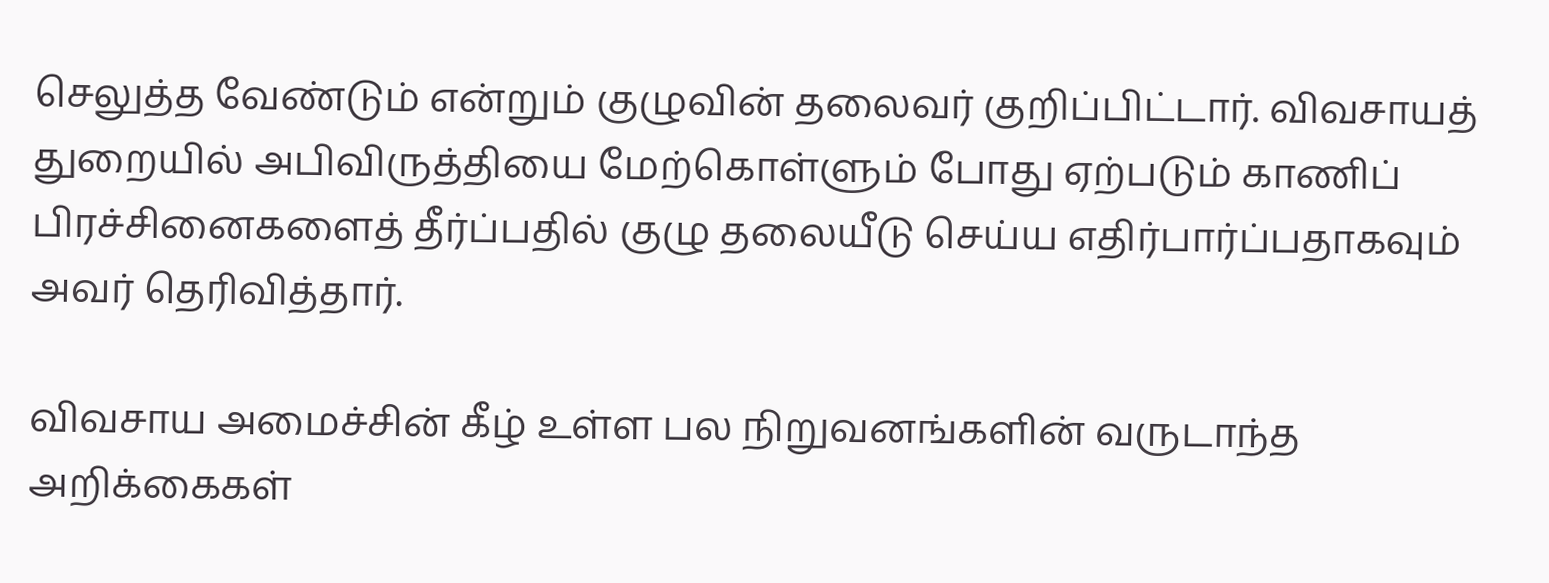செலுத்த வேண்டும் என்றும் குழுவின் தலைவர் குறிப்பிட்டார். விவசாயத் துறையில் அபிவிருத்தியை மேற்கொள்ளும் போது ஏற்படும் காணிப் பிரச்சினைகளைத் தீர்ப்பதில் குழு தலையீடு செய்ய எதிர்பார்ப்பதாகவும் அவர் தெரிவித்தார்.

விவசாய அமைச்சின் கீழ் உள்ள பல நிறுவனங்களின் வருடாந்த அறிக்கைகள்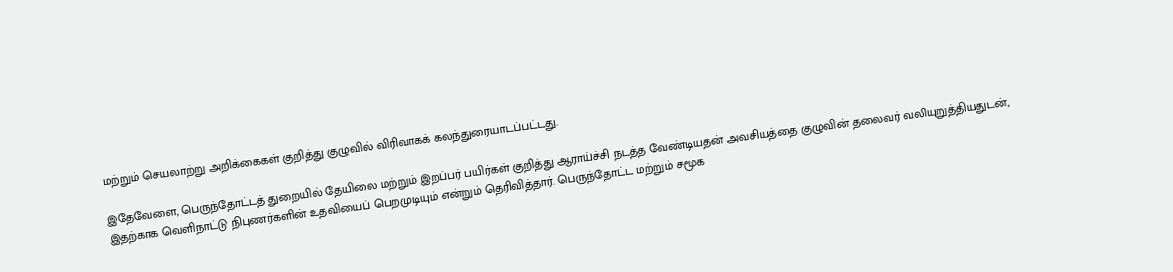மற்றும் செயலாற்று அறிக்கைகள் குறித்து குழுவில் விரிவாகக் கலந்துரையாடப்பட்டது.

இதேவேளை, பெருந்தோட்டத் துறையில் தேயிலை மற்றும் இறப்பர் பயிர்கள் குறித்து ஆராய்ச்சி நடத்த வேண்டியதன் அவசியத்தை குழுவின் தலைவர் வலியுறுத்தியதுடன், இதற்காக வெளிநாட்டு நிபுணர்களின் உதவியைப் பெறமுடியும் என்றும் தெரிவித்தார். பெருந்தோட்ட மற்றும் சமூக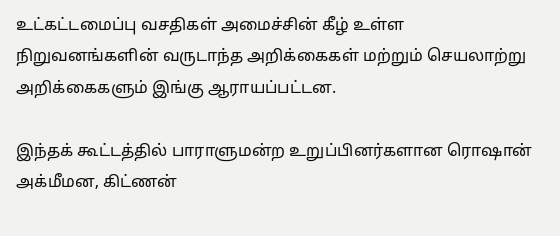உட்கட்டமைப்பு வசதிகள் அமைச்சின் கீழ் உள்ள நிறுவனங்களின் வருடாந்த அறிக்கைகள் மற்றும் செயலாற்று அறிக்கைகளும் இங்கு ஆராயப்பட்டன.

இந்தக் கூட்டத்தில் பாராளுமன்ற உறுப்பினர்களான ரொஷான் அக்மீமன, கிட்ணன்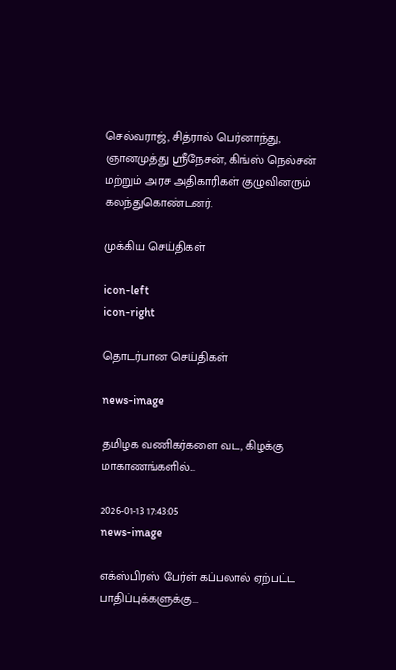செல்வராஜ், சித்ரால் பெர்னாந்து, ஞானமுத்து ஸ்ரீநேசன், கிங்ஸ் நெல்சன் மற்றும் அரச அதிகாரிகள் குழுவினரும் கலந்துகொண்டனர்.

முக்கிய செய்திகள்

icon-left
icon-right

தொடர்பான செய்திகள்

news-image

தமிழக வணிகர்களை வட, கிழக்கு மாகாணங்களில்...

2026-01-13 17:43:05
news-image

எக்ஸ்பிரஸ் பேர்ள் கப்பலால் ஏற்பட்ட பாதிப்புக்களுக்கு...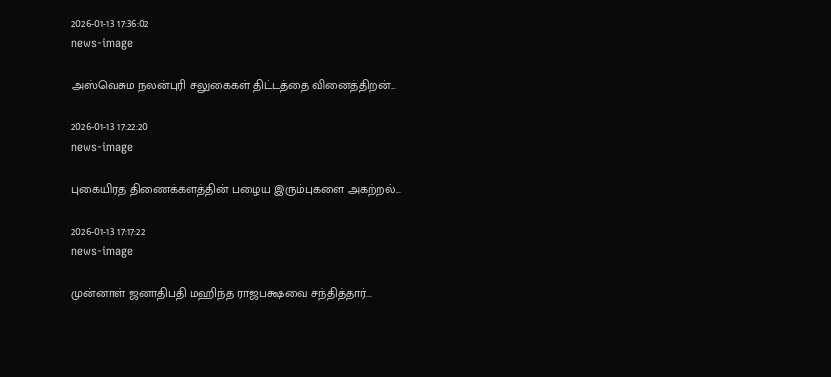2026-01-13 17:36:02
news-image

அஸ்வெசும நலன்புரி சலுகைகள் திட்டத்தை வினைத்திறன்...

2026-01-13 17:22:20
news-image

புகையிரத திணைக்களத்தின் பழைய இரும்புகளை அகற்றல்...

2026-01-13 17:17:22
news-image

முன்னாள் ஜனாதிபதி மஹிந்த ராஜபக்ஷவை சந்தித்தார்...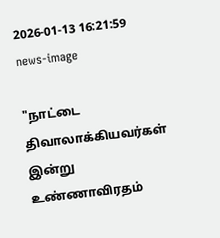2026-01-13 16:21:59
news-image

"நாட்டை திவாலாக்கியவர்கள் இன்று உண்ணாவிரதம்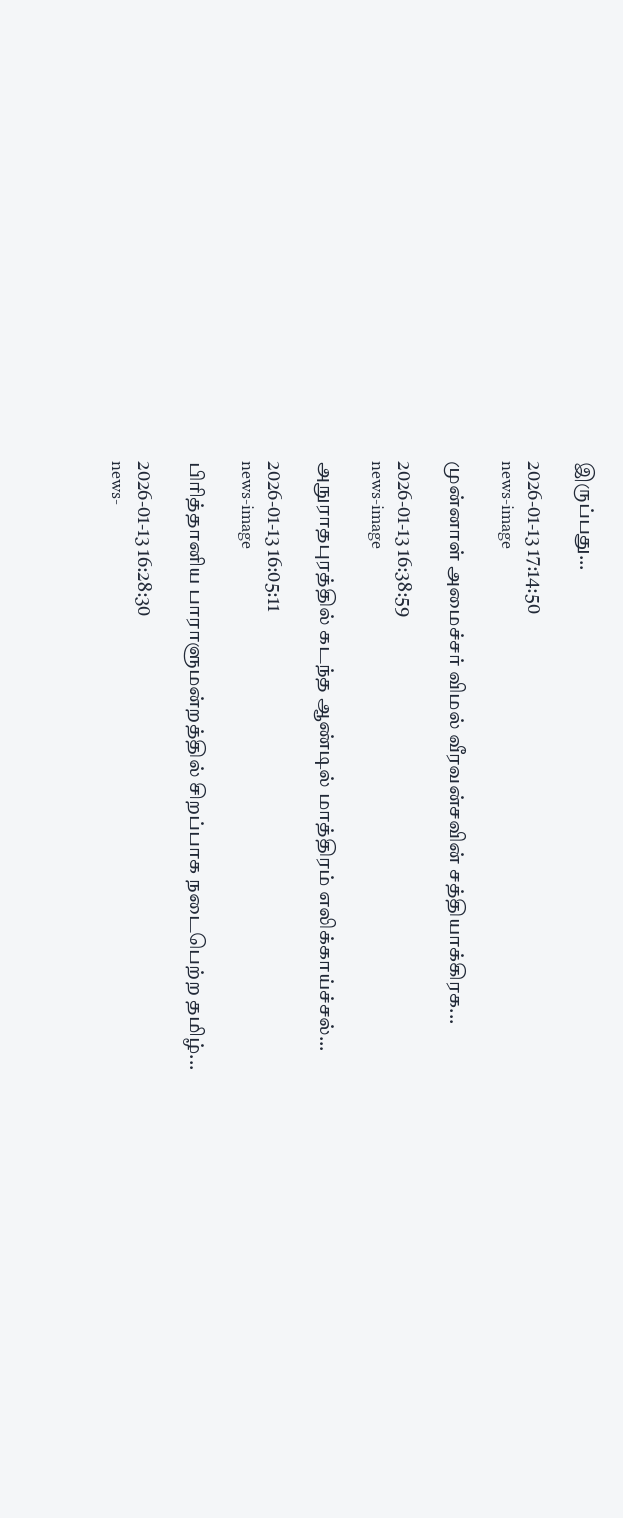இருப்பது...

2026-01-13 17:14:50
news-image

முன்னாள் அமைச்சர் விமல் வீரவன்சவின் சத்தியாக்கிரக...

2026-01-13 16:38:59
news-image

அநுராதபுரத்தில் கடந்த ஆண்டில் மாத்திரம் எலிக்காய்ச்சல்...

2026-01-13 16:05:11
news-image

பிரித்தானிய பாராளுமன்றத்தில் சிறப்பாக நடைபெற்ற தமிழ்...

2026-01-13 16:28:30
news-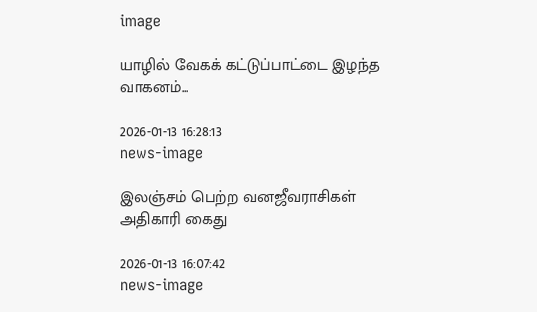image

யாழில் வேகக் கட்டுப்பாட்டை இழந்த வாகனம்...

2026-01-13 16:28:13
news-image

இலஞ்சம் பெற்ற வனஜீவராசிகள் அதிகாரி கைது

2026-01-13 16:07:42
news-image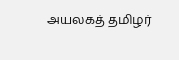அயலகத் தமிழர்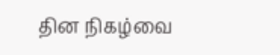தின நிகழ்வை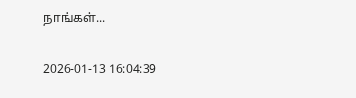நாங்கள்...

2026-01-13 16:04:39